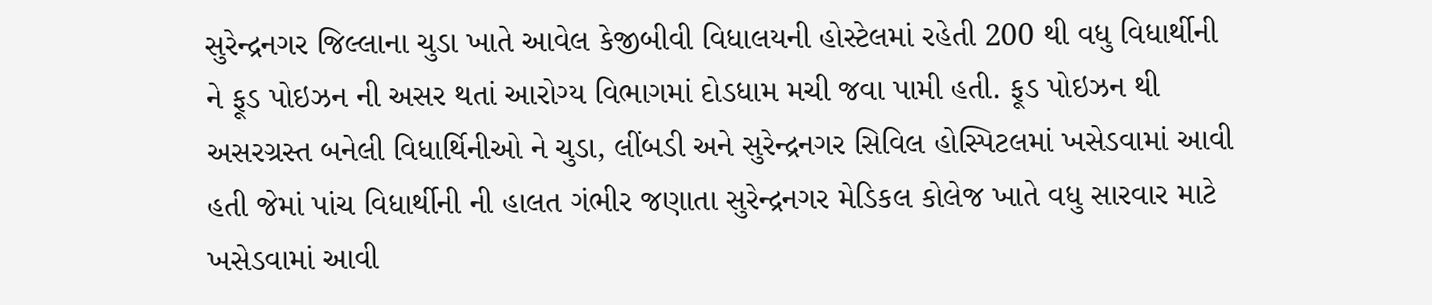સુરેન્દ્રનગર જિલ્લાના ચુડા ખાતે આવેલ કેજીબીવી વિધાલયની હોસ્ટેલમાં રહેતી 200 થી વધુ વિધાર્થીની ને ફૂડ પોઇઝન ની અસર થતાં આરોગ્ય વિભાગમાં દોડધામ મચી જવા પામી હતી. ફૂડ પોઇઝન થી અસરગ્રસ્ત બનેલી વિધાર્થિનીઓ ને ચુડા, લીંબડી અને સુરેન્દ્રનગર સિવિલ હોસ્પિટલમાં ખસેડવામાં આવી હતી જેમાં પાંચ વિધાર્થીની ની હાલત ગંભીર જણાતા સુરેન્દ્રનગર મેડિકલ કોલેજ ખાતે વધુ સારવાર માટે ખસેડવામાં આવી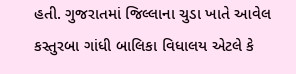હતી. ગુજરાતમાં જિલ્લાના ચુડા ખાતે આવેલ કસ્તુરબા ગાંધી બાલિકા વિધાલય એટલે કે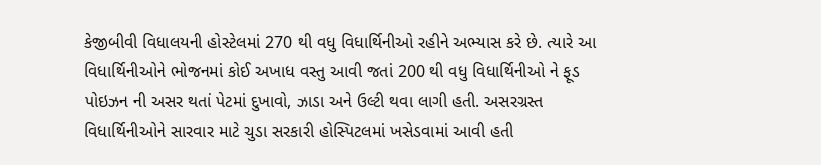કેજીબીવી વિધાલયની હોસ્ટેલમાં 270 થી વધુ વિધાર્થિનીઓ રહીને અભ્યાસ કરે છે. ત્યારે આ વિધાર્થિનીઓને ભોજનમાં કોઈ અખાધ વસ્તુ આવી જતાં 200 થી વધુ વિધાર્થિનીઓ ને ફૂડ પોઇઝન ની અસર થતાં પેટમાં દુખાવો, ઝાડા અને ઉલ્ટી થવા લાગી હતી. અસરગ્રસ્ત વિધાર્થિનીઓને સારવાર માટે ચુડા સરકારી હોસ્પિટલમાં ખસેડવામાં આવી હતી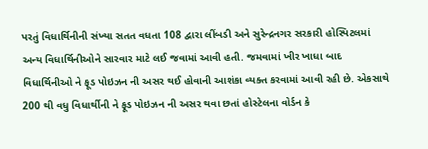પરતું વિધાર્થિનીની સંખ્યા સતત વધતા 108 દ્વારા લીંબડી અને સુરેન્દ્રનગર સરકારી હોસ્પિટલમાં અન્ય વિધાર્થિનીઓને સારવાર માટે લઈ જવામાં આવી હતી. જમવામાં ખીર ખાધા બાદ વિધાર્થિનીઓ ને ફૂડ પોઇઝન ની અસર થઈ હોવાની આશંકા વ્યક્ત કરવામાં આવી રહી છે. એકસાથે 200 થી વધુ વિધાર્થીની ને ફૂડ પોઇઝન ની અસર થવા છતાં હોસ્ટેલના વોર્ડન કે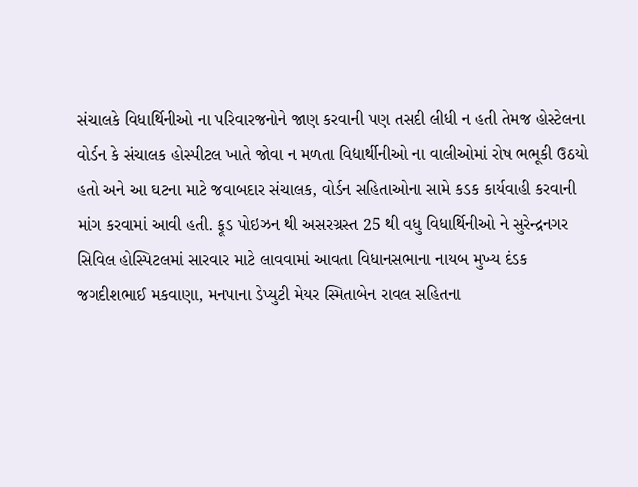સંચાલકે વિધાર્થિનીઓ ના પરિવારજનોને જાણ કરવાની પણ તસદી લીધી ન હતી તેમજ હોસ્ટેલના વોર્ડન કે સંચાલક હોસ્પીટલ ખાતે જોવા ન મળતા વિદ્યાર્થીનીઓ ના વાલીઓમાં રોષ ભભૂકી ઉઠયો હતો અને આ ઘટના માટે જવાબદાર સંચાલક, વોર્ડન સહિતાઓના સામે કડક કાર્યવાહી કરવાની માંગ કરવામાં આવી હતી. ફૂડ પોઇઝન થી અસરગ્રસ્ત 25 થી વધુ વિધાર્થિનીઓ ને સુરેન્દ્રનગર સિવિલ હોસ્પિટલમાં સારવાર માટે લાવવામાં આવતા વિધાનસભાના નાયબ મુખ્ય દંડક જગદીશભાઈ મકવાણા, મનપાના ડેપ્યુટી મેયર સ્મિતાબેન રાવલ સહિતના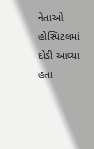નેતાઓ હોસ્પિટલમાં દોડી આવ્યા હતા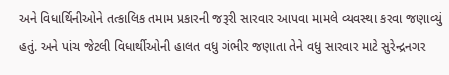અને વિધાર્થિનીઓને તત્કાલિક તમામ પ્રકારની જરૂરી સારવાર આપવા મામલે વ્યવસ્થા કરવા જણાવ્યું હતું. અને પાંચ જેટલી વિધાર્થીઓની હાલત વધુ ગંભીર જણાતા તેને વધુ સારવાર માટે સુરેન્દ્રનગર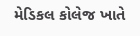મેડિકલ કોલેજ ખાતે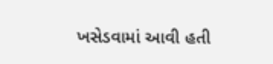ખસેડવામાં આવી હતી